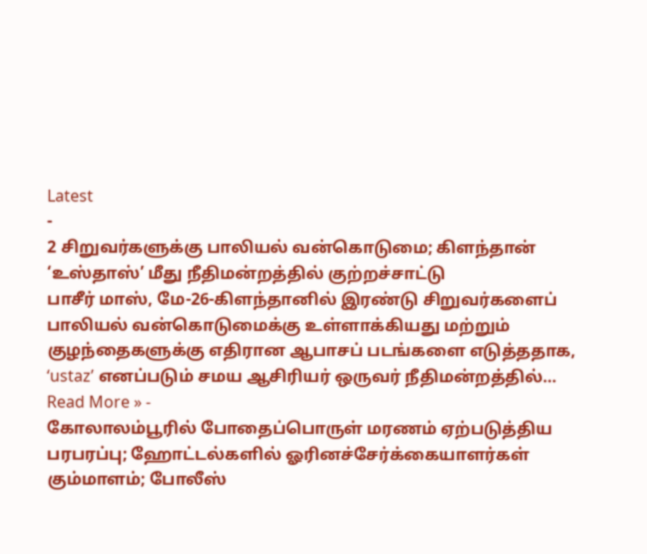Latest
-
2 சிறுவர்களுக்கு பாலியல் வன்கொடுமை; கிளந்தான் ‘உஸ்தாஸ்’ மீது நீதிமன்றத்தில் குற்றச்சாட்டு
பாசீர் மாஸ், மே-26-கிளந்தானில் இரண்டு சிறுவர்களைப் பாலியல் வன்கொடுமைக்கு உள்ளாக்கியது மற்றும் குழந்தைகளுக்கு எதிரான ஆபாசப் படங்களை எடுத்ததாக, ‘ustaz’ எனப்படும் சமய ஆசிரியர் ஒருவர் நீதிமன்றத்தில்…
Read More » -
கோலாலம்பூரில் போதைப்பொருள் மரணம் ஏற்படுத்திய பரபரப்பு; ஹோட்டல்களில் ஓரினச்சேர்க்கையாளர்கள் கும்மாளம்; போலீஸ்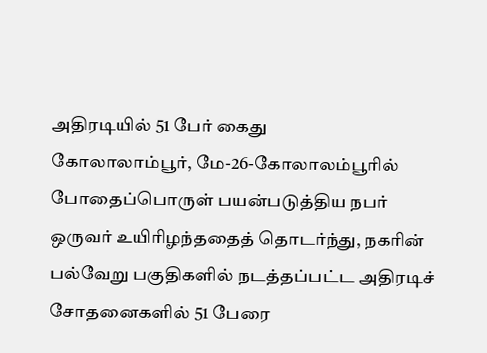அதிரடியில் 51 பேர் கைது
கோலாலாம்பூர், மே-26-கோலாலம்பூரில் போதைப்பொருள் பயன்படுத்திய நபர் ஒருவர் உயிரிழந்ததைத் தொடர்ந்து, நகரின் பல்வேறு பகுதிகளில் நடத்தப்பட்ட அதிரடிச் சோதனைகளில் 51 பேரை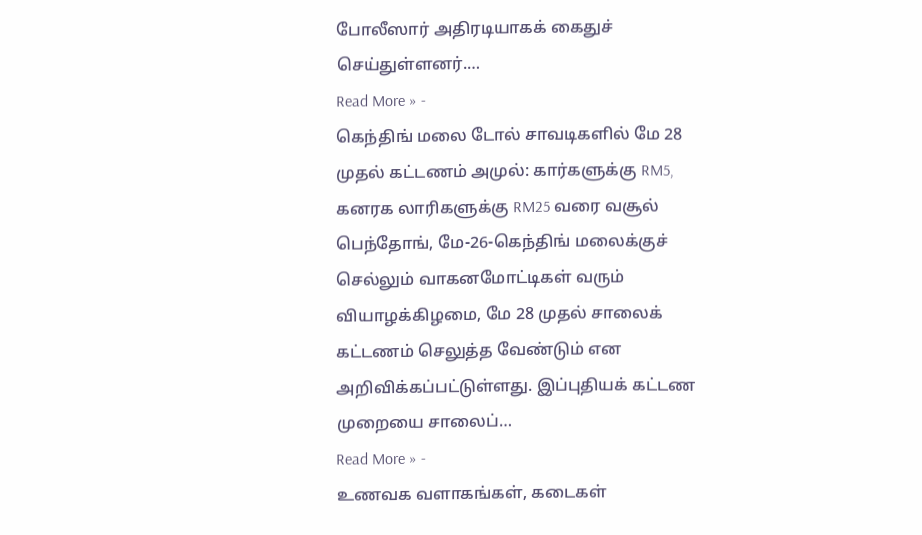போலீஸார் அதிரடியாகக் கைதுச் செய்துள்ளனர்.…
Read More » -
கெந்திங் மலை டோல் சாவடிகளில் மே 28 முதல் கட்டணம் அமுல்: கார்களுக்கு RM5, கனரக லாரிகளுக்கு RM25 வரை வசூல்
பெந்தோங், மே-26-கெந்திங் மலைக்குச் செல்லும் வாகனமோட்டிகள் வரும் வியாழக்கிழமை, மே 28 முதல் சாலைக் கட்டணம் செலுத்த வேண்டும் என அறிவிக்கப்பட்டுள்ளது. இப்புதியக் கட்டண முறையை சாலைப்…
Read More » -
உணவக வளாகங்கள், கடைகள்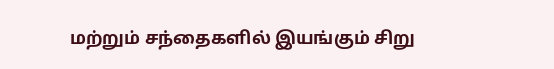மற்றும் சந்தைகளில் இயங்கும் சிறு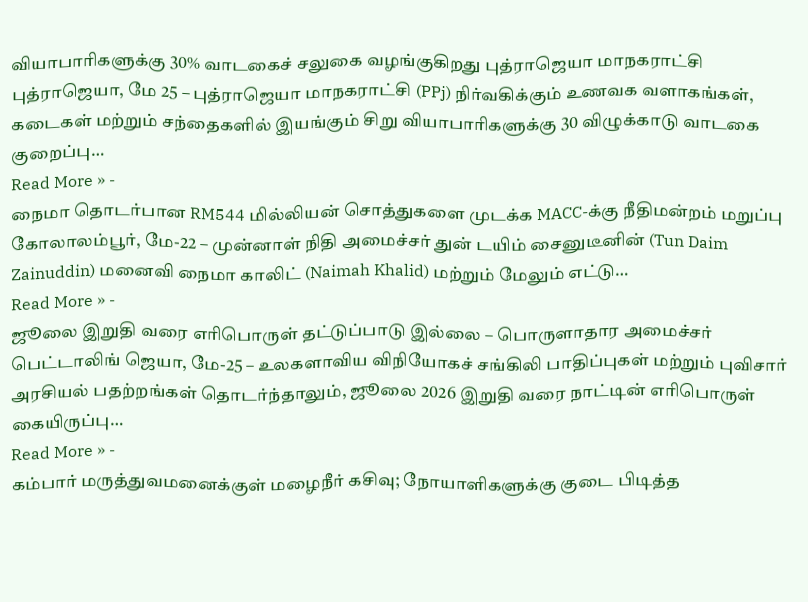வியாபாரிகளுக்கு 30% வாடகைச் சலுகை வழங்குகிறது புத்ராஜெயா மாநகராட்சி
புத்ராஜெயா, மே 25 – புத்ராஜெயா மாநகராட்சி (PPj) நிர்வகிக்கும் உணவக வளாகங்கள், கடைகள் மற்றும் சந்தைகளில் இயங்கும் சிறு வியாபாரிகளுக்கு 30 விழுக்காடு வாடகை குறைப்பு…
Read More » -
நைமா தொடர்பான RM544 மில்லியன் சொத்துகளை முடக்க MACC-க்கு நீதிமன்றம் மறுப்பு
கோலாலம்பூர், மே-22 – முன்னாள் நிதி அமைச்சர் துன் டயிம் சைனுடீனின் (Tun Daim Zainuddin) மனைவி நைமா காலிட் (Naimah Khalid) மற்றும் மேலும் எட்டு…
Read More » -
ஜூலை இறுதி வரை எரிபொருள் தட்டுப்பாடு இல்லை – பொருளாதார அமைச்சர்
பெட்டாலிங் ஜெயா, மே-25 – உலகளாவிய விநியோகச் சங்கிலி பாதிப்புகள் மற்றும் புவிசார் அரசியல் பதற்றங்கள் தொடர்ந்தாலும், ஜூலை 2026 இறுதி வரை நாட்டின் எரிபொருள் கையிருப்பு…
Read More » -
கம்பார் மருத்துவமனைக்குள் மழைநீர் கசிவு; நோயாளிகளுக்கு குடை பிடித்த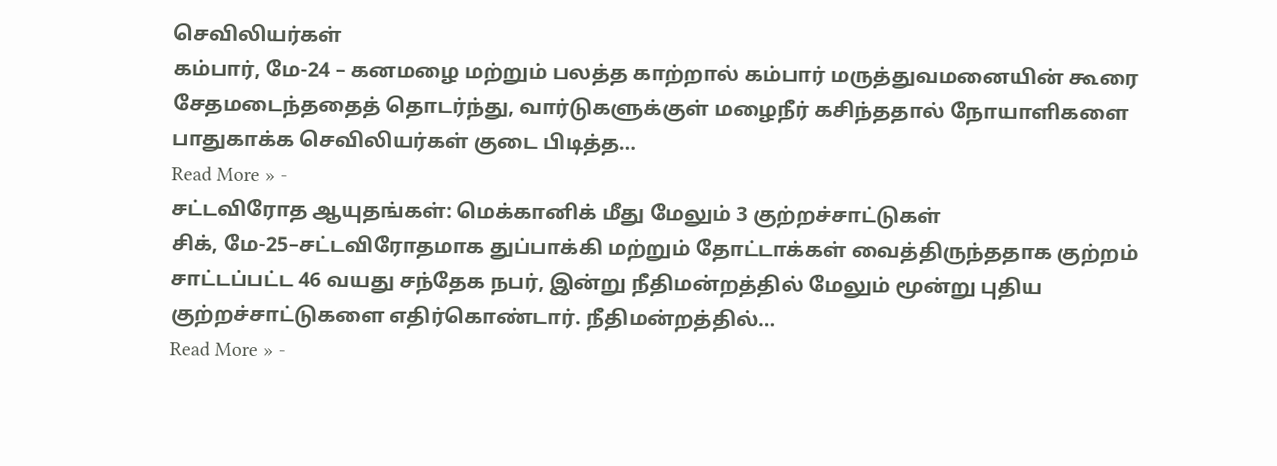செவிலியர்கள்
கம்பார், மே-24 – கனமழை மற்றும் பலத்த காற்றால் கம்பார் மருத்துவமனையின் கூரை சேதமடைந்ததைத் தொடர்ந்து, வார்டுகளுக்குள் மழைநீர் கசிந்ததால் நோயாளிகளை பாதுகாக்க செவிலியர்கள் குடை பிடித்த…
Read More » -
சட்டவிரோத ஆயுதங்கள்: மெக்கானிக் மீது மேலும் 3 குற்றச்சாட்டுகள்
சிக், மே-25–சட்டவிரோதமாக துப்பாக்கி மற்றும் தோட்டாக்கள் வைத்திருந்ததாக குற்றம் சாட்டப்பட்ட 46 வயது சந்தேக நபர், இன்று நீதிமன்றத்தில் மேலும் மூன்று புதிய குற்றச்சாட்டுகளை எதிர்கொண்டார். நீதிமன்றத்தில்…
Read More » -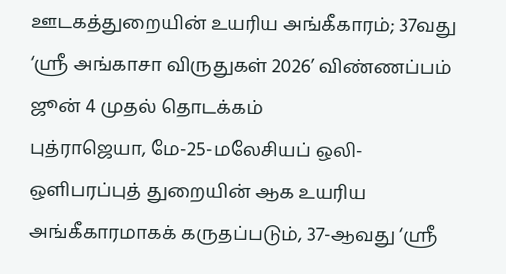ஊடகத்துறையின் உயரிய அங்கீகாரம்; 37வது ‘ஸ்ரீ அங்காசா விருதுகள் 2026’ விண்ணப்பம் ஜூன் 4 முதல் தொடக்கம்
புத்ராஜெயா, மே-25-மலேசியப் ஒலி-ஒளிபரப்புத் துறையின் ஆக உயரிய அங்கீகாரமாகக் கருதப்படும், 37-ஆவது ‘ஸ்ரீ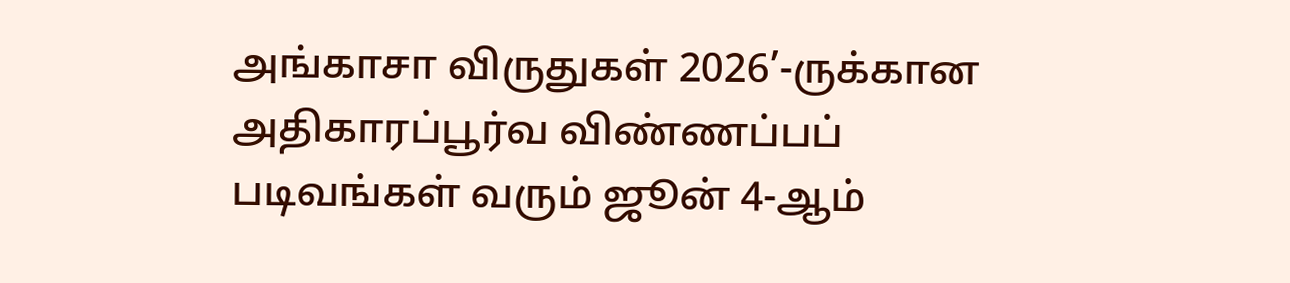அங்காசா விருதுகள் 2026’-ருக்கான அதிகாரப்பூர்வ விண்ணப்பப் படிவங்கள் வரும் ஜூன் 4-ஆம்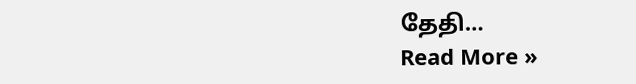தேதி…
Read More »